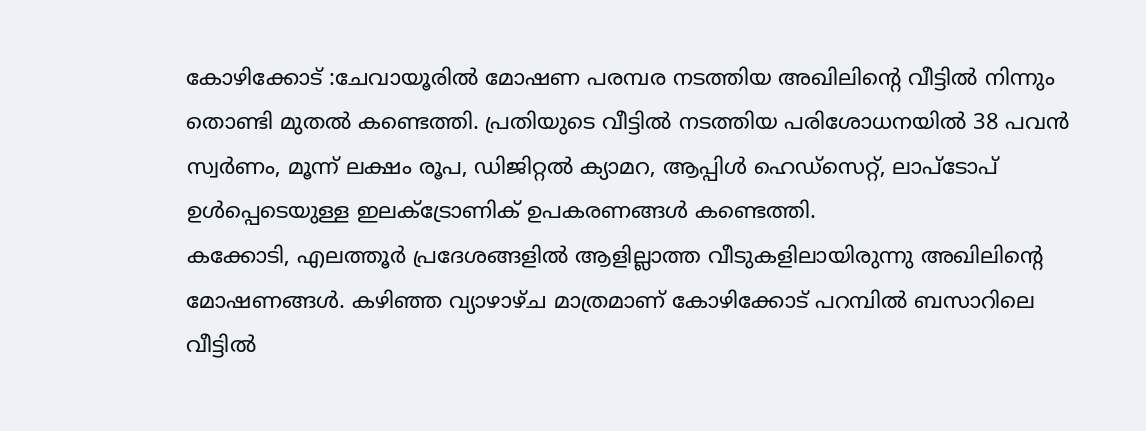കോഴിക്കോട് :ചേവായൂരിൽ മോഷണ പരമ്പര നടത്തിയ അഖിലിന്റെ വീട്ടിൽ നിന്നും തൊണ്ടി മുതൽ കണ്ടെത്തി. പ്രതിയുടെ വീട്ടിൽ നടത്തിയ പരിശോധനയിൽ 38 പവൻ സ്വർണം, മൂന്ന് ലക്ഷം രൂപ, ഡിജിറ്റൽ ക്യാമറ, ആപ്പിൾ ഹെഡ്സെറ്റ്, ലാപ്ടോപ് ഉൾപ്പെടെയുള്ള ഇലക്ട്രോണിക് ഉപകരണങ്ങൾ കണ്ടെത്തി.
കക്കോടി, എലത്തൂർ പ്രദേശങ്ങളിൽ ആളില്ലാത്ത വീടുകളിലായിരുന്നു അഖിലിന്റെ മോഷണങ്ങൾ. കഴിഞ്ഞ വ്യാഴാഴ്ച മാത്രമാണ് കോഴിക്കോട് പറമ്പിൽ ബസാറിലെ വീട്ടിൽ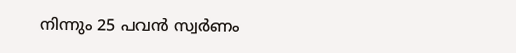നിന്നും 25 പവൻ സ്വർണം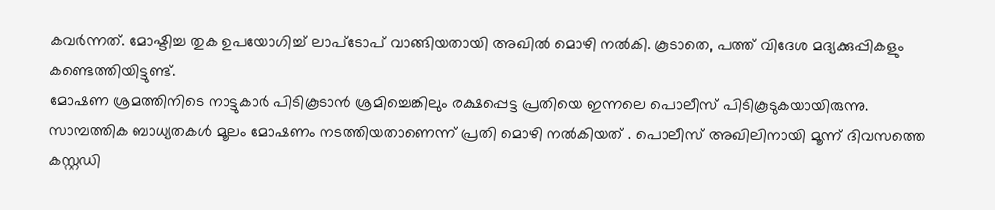കവർന്നത്. മോഷ്ടിച്ച തുക ഉപയോഗിച്ച് ലാപ്ടോപ് വാങ്ങിയതായി അഖിൽ മൊഴി നൽകി. കൂടാതെ, പത്ത് വിദേശ മദ്യക്കുപ്പികളും കണ്ടെത്തിയിട്ടുണ്ട്.
മോഷണ ശ്രമത്തിനിടെ നാട്ടുകാർ പിടികൂടാൻ ശ്രമിച്ചെങ്കിലും രക്ഷപ്പെട്ട പ്രതിയെ ഇന്നലെ പൊലീസ് പിടികൂടുകയായിരുന്നു. സാമ്പത്തിക ബാധ്യതകൾ മൂലം മോഷണം നടത്തിയതാണെന്ന് പ്രതി മൊഴി നൽകിയത് . പൊലീസ് അഖിലിനായി മൂന്ന് ദിവസത്തെ കസ്റ്റഡി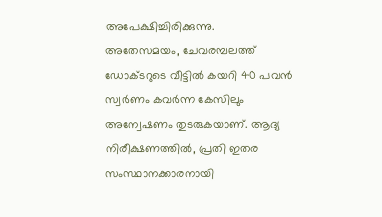അപേക്ഷിച്ചിരിക്കുന്നു.
അതേസമയം, ചേവരമ്പലത്ത് ഡോക്ടറുടെ വീട്ടിൽ കയറി 40 പവൻ സ്വർണം കവർന്ന കേസിലും അന്വേഷണം തുടരുകയാണ്. ആദ്യ നിരീക്ഷണത്തിൽ, പ്രതി ഇതര സംസ്ഥാനക്കാരനായി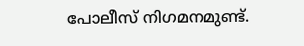പോലീസ് നിഗമനമുണ്ട്.